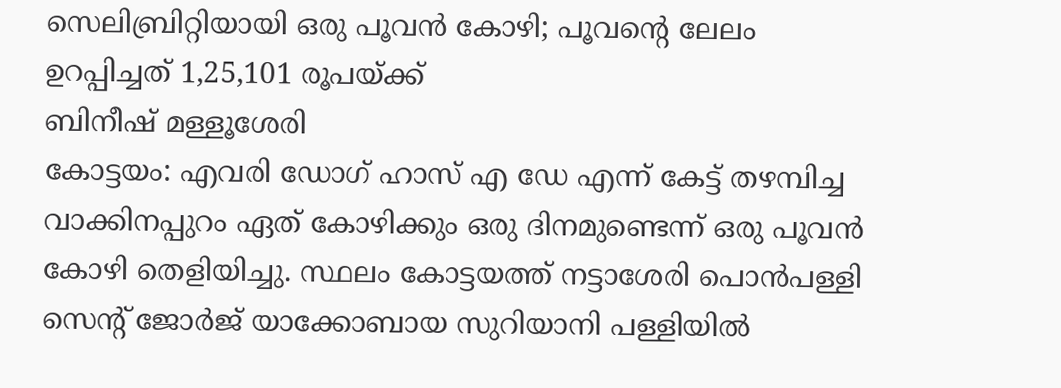സെലിബ്രിറ്റിയായി ഒരു പൂവൻ കോഴി; പൂവന്റെ ലേലം ഉറപ്പിച്ചത് 1,25,101 രൂപയ്ക്ക്
ബിനീഷ് മള്ളൂശേരി
കോട്ടയം: എവരി ഡോഗ് ഹാസ് എ ഡേ എന്ന് കേട്ട് തഴമ്പിച്ച വാക്കിനപ്പുറം ഏത് കോഴിക്കും ഒരു ദിനമുണ്ടെന്ന് ഒരു പൂവൻ കോഴി തെളിയിച്ചു. സ്ഥലം കോട്ടയത്ത് നട്ടാശേരി പൊൻപള്ളി സെന്റ് ജോർജ് യാക്കോബായ സുറിയാനി പള്ളിയിൽ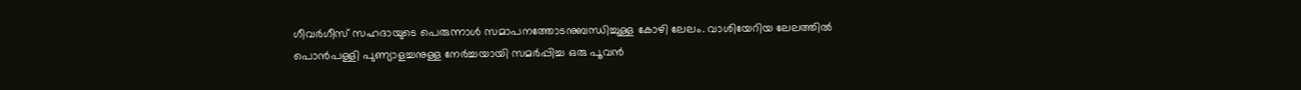ഗീവർഗീസ് സഹദായുടെ പെരുന്നാൾ സമാപനത്തോടനുബന്ധിച്ചുള്ള കോഴി ലേലം. വാശിയേറിയ ലേലത്തിൽ പൊൻപള്ളി പുണ്യാളച്ചനുള്ള നേർച്ചയായി സമർപ്പിച്ച ഒരു പൂവൻ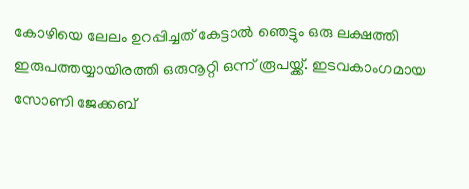കോഴിയെ ലേലം ഉറപ്പിച്ചത് കേട്ടാൽ ഞെട്ടും ഒരു ലക്ഷത്തി ഇരുപത്തയ്യായിരത്തി ഒരുനൂറ്റി ഒന്ന് രൂപയ്ക്ക്. ഇടവകാംഗമായ സോണി ജേക്കബ്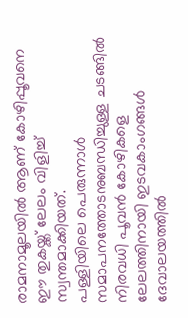രാമനാമൂലയിൽ ആണ് കോഴിപ്പൂവനെ ഈ തുകയ്ക്ക് ലേലം വിളിച്ച് സ്വന്തമാക്കിയത്.
പള്ളിയിലെ പെരുന്നാൾ സമാപനത്തോടനുബന്ധിച്ചുള്ള ചടങ്ങിൽ നിരവധി പൂവൻ കോഴികളെ ലേലത്തിനായി ഇടവകാംഗങ്ങൾ ദേവാലയത്തിൽ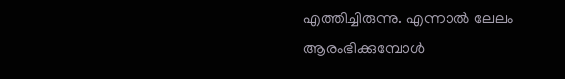എത്തിച്ചിരുന്നു. എന്നാൽ ലേലം ആരംഭിക്കുമ്പോൾ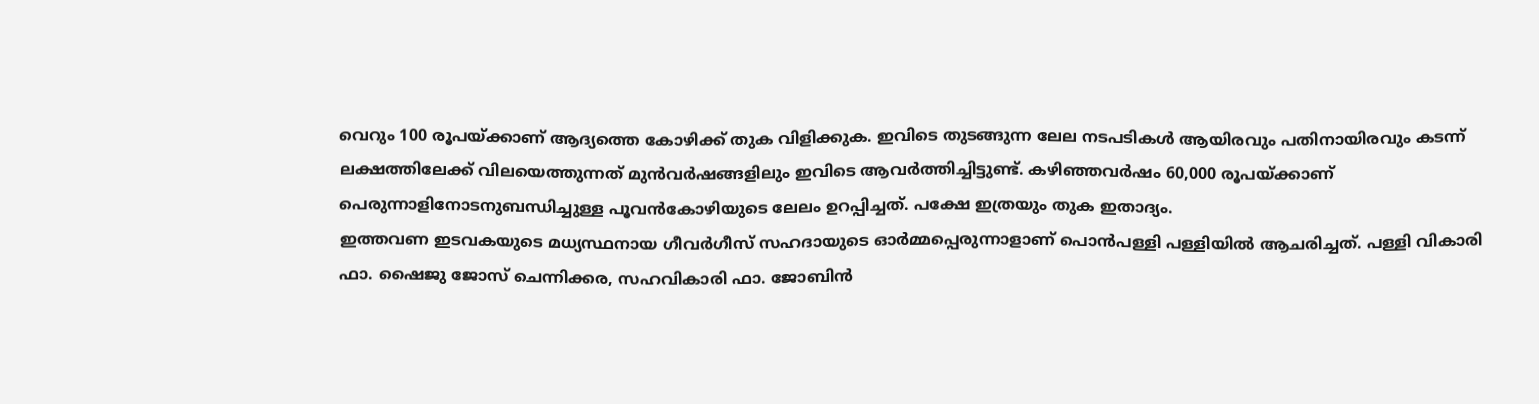വെറും 100 രൂപയ്ക്കാണ് ആദ്യത്തെ കോഴിക്ക് തുക വിളിക്കുക. ഇവിടെ തുടങ്ങുന്ന ലേല നടപടികൾ ആയിരവും പതിനായിരവും കടന്ന് ലക്ഷത്തിലേക്ക് വിലയെത്തുന്നത് മുൻവർഷങ്ങളിലും ഇവിടെ ആവർത്തിച്ചിട്ടുണ്ട്. കഴിഞ്ഞവർഷം 60,000 രൂപയ്ക്കാണ് പെരുന്നാളിനോടനുബന്ധിച്ചുള്ള പൂവൻകോഴിയുടെ ലേലം ഉറപ്പിച്ചത്. പക്ഷേ ഇത്രയും തുക ഇതാദ്യം.
ഇത്തവണ ഇടവകയുടെ മധ്യസ്ഥനായ ഗീവർഗീസ് സഹദായുടെ ഓർമ്മപ്പെരുന്നാളാണ് പൊൻപള്ളി പള്ളിയിൽ ആചരിച്ചത്. പള്ളി വികാരി ഫാ. ഷൈജു ജോസ് ചെന്നിക്കര, സഹവികാരി ഫാ. ജോബിൻ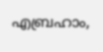എബ്രഹാം,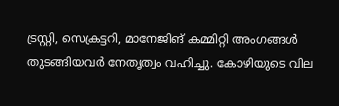ട്രസ്റ്റി, സെക്രട്ടറി, മാനേജിങ് കമ്മിറ്റി അംഗങ്ങൾ തുടങ്ങിയവർ നേതൃത്വം വഹിച്ചു. കോഴിയുടെ വില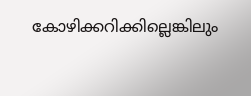കോഴിക്കറിക്കില്ലെങ്കിലും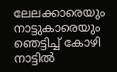ലേലക്കാരെയും നാട്ടുകാരെയും ഞെട്ടിച്ച് കോഴി നാട്ടിൽ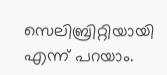സെലിബ്രിറ്റിയായി എന്ന് പറയാം.